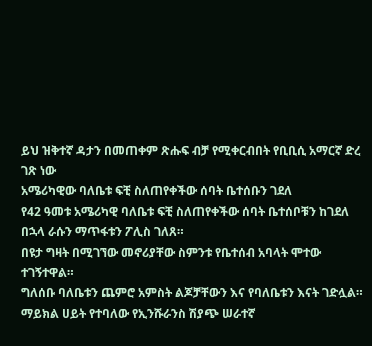ይህ ዝቅተኛ ዳታን በመጠቀም ጽሑፍ ብቻ የሚቀርብበት የቢቢሲ አማርኛ ድረ ገጽ ነው
አሜሪካዊው ባለቤቱ ፍቺ ስለጠየቀችው ሰባት ቤተሰቡን ገደለ
የ42 ዓመቱ አሜሪካዊ ባለቤቱ ፍቺ ስለጠየቀችው ሰባት ቤተሰቦቹን ከገደለ በኋላ ራሱን ማጥፋቱን ፖሊስ ገለጸ።
በዩታ ግዛት በሚገኘው መኖሪያቸው ስምንቱ የቤተሰብ አባላት ሞተው ተገኝተዋል።
ግለሰቡ ባለቤቱን ጨምሮ አምስት ልጆቻቸውን እና የባለቤቱን እናት ገድሏል።
ማይክል ሀይት የተባለው የኢንሹራንስ ሽያጭ ሠራተኛ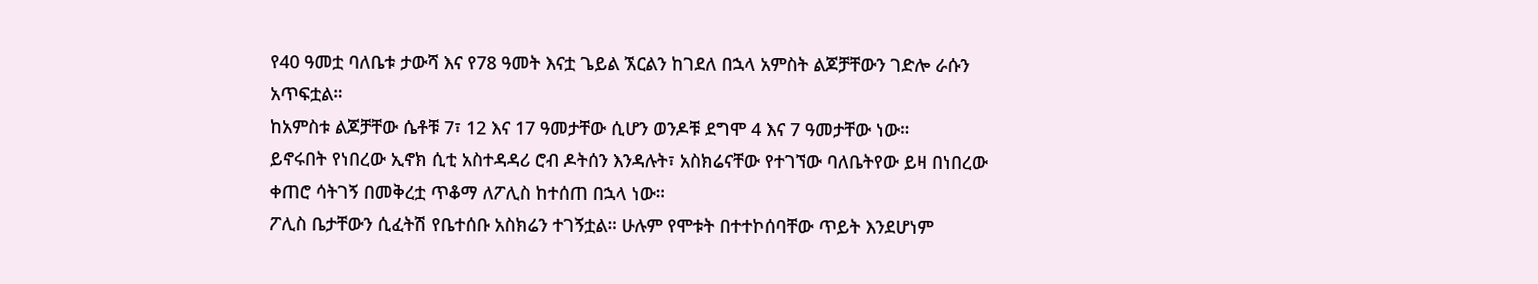የ40 ዓመቷ ባለቤቱ ታውሻ እና የ78 ዓመት እናቷ ጌይል ኧርልን ከገደለ በኋላ አምስት ልጆቻቸውን ገድሎ ራሱን አጥፍቷል።
ከአምስቱ ልጆቻቸው ሴቶቹ 7፣ 12 እና 17 ዓመታቸው ሲሆን ወንዶቹ ደግሞ 4 እና 7 ዓመታቸው ነው።
ይኖሩበት የነበረው ኢኖክ ሲቲ አስተዳዳሪ ሮብ ዶትሰን እንዳሉት፣ አስክሬናቸው የተገኘው ባለቤትየው ይዛ በነበረው ቀጠሮ ሳትገኝ በመቅረቷ ጥቆማ ለፖሊስ ከተሰጠ በኋላ ነው።
ፖሊስ ቤታቸውን ሲፈትሽ የቤተሰቡ አስክሬን ተገኝቷል። ሁሉም የሞቱት በተተኮሰባቸው ጥይት እንደሆነም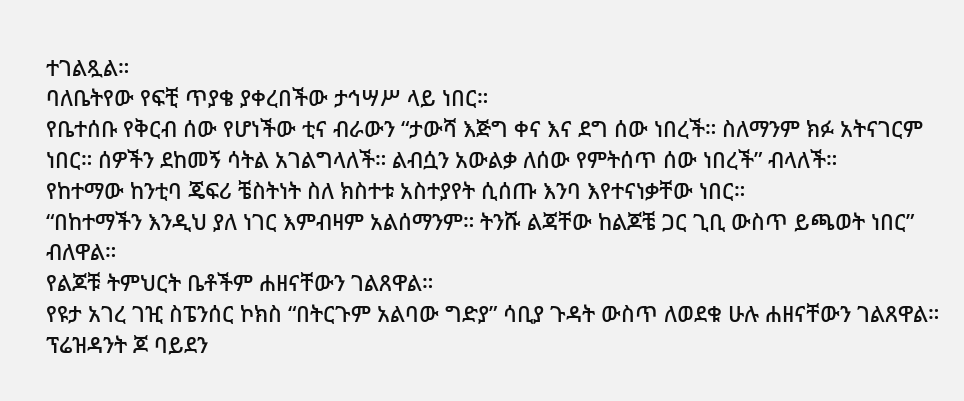ተገልጿል።
ባለቤትየው የፍቺ ጥያቄ ያቀረበችው ታኅሣሥ ላይ ነበር።
የቤተሰቡ የቅርብ ሰው የሆነችው ቲና ብራውን “ታውሻ እጅግ ቀና እና ደግ ሰው ነበረች። ስለማንም ክፉ አትናገርም ነበር። ሰዎችን ደከመኝ ሳትል አገልግላለች። ልብሷን አውልቃ ለሰው የምትሰጥ ሰው ነበረች” ብላለች።
የከተማው ከንቲባ ጄፍሪ ቼስትነት ስለ ክስተቱ አስተያየት ሲሰጡ እንባ እየተናነቃቸው ነበር።
“በከተማችን እንዲህ ያለ ነገር እምብዛም አልሰማንም። ትንሹ ልጃቸው ከልጆቼ ጋር ጊቢ ውስጥ ይጫወት ነበር” ብለዋል።
የልጆቹ ትምህርት ቤቶችም ሐዘናቸውን ገልጸዋል።
የዩታ አገረ ገዢ ስፔንሰር ኮክስ “በትርጉም አልባው ግድያ” ሳቢያ ጉዳት ውስጥ ለወደቁ ሁሉ ሐዘናቸውን ገልጸዋል።
ፕሬዝዳንት ጆ ባይደን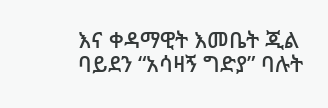እና ቀዳማዊት እመቤት ጂል ባይደን “አሳዛኝ ግድያ” ባሉት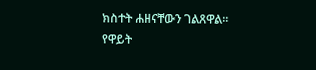ክስተት ሐዘናቸውን ገልጸዋል።
የዋይት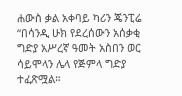ሐውስ ቃል አቀባይ ካሪን ጄንፒሬ “በሳንዲ ሁክ የደረሰውን አሰቃቂ ግድያ አሥረኛ ዓመት አስበን ወር ሳይሞላን ሌላ የጅምላ ግድያ ተፈጽሟል።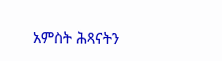አምስት ሕጻናትን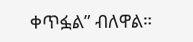ቀጥፏል” ብለዋል።